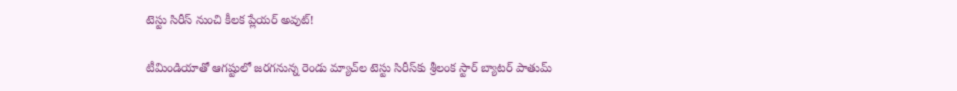టెస్టు సిరీస్‌ నుంచి కీలక ప్లేయర్‌ అవుట్‌!

టీమిండియాతో ఆగష్టులో జరగనున్న రెండు మ్యాచ్‌ల టెస్టు సిరీస్‌కు శ్రీలంక స్టార్‌ బ్యాటర్‌ పాతుమ్‌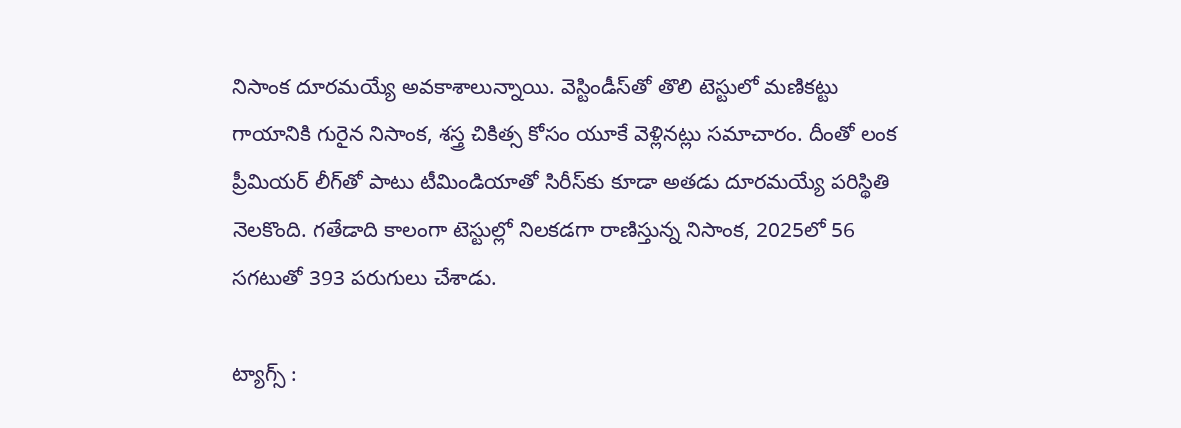నిసాంక దూరమయ్యే అవకాశాలున్నాయి. వెస్టిండీస్‌తో తొలి టెస్టులో మణికట్టు గాయానికి గురైన నిసాంక, శస్త్ర చికిత్స కోసం యూకే వెళ్లినట్లు సమాచారం. దీంతో లంక ప్రీమియర్‌ లీగ్‌తో పాటు టీమిండియాతో సిరీస్‌కు కూడా అతడు దూరమయ్యే పరిస్థితి నెలకొంది. గతేడాది కాలంగా టెస్టుల్లో నిలకడగా రాణిస్తున్న నిసాంక, 2025లో 56 సగటుతో 393 పరుగులు చేశాడు.

ట్యాగ్స్ :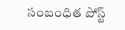సంబంధిత పోస్ట్